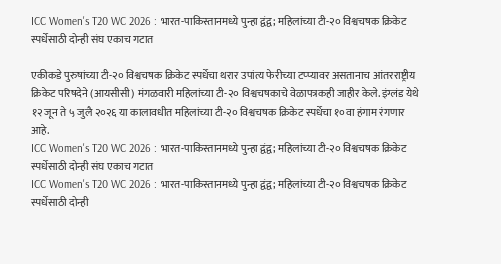ICC Women's T20 WC 2026 : भारत-पाकिस्तानमध्ये पुन्हा द्वंद्व; महिलांच्या टी-२० विश्वचषक क्रिकेट स्पर्धेसाठी दोन्ही संघ एकाच गटात

एकीकडे पुरुषांच्या टी-२० विश्वचषक क्रिकेट स्पर्धेचा थरार उपांत्य फेरीच्या टप्प्यावर असतानाच आंतरराष्ट्रीय क्रिकेट परिषदेने (आयसीसी) मंगळवारी महिलांच्या टी-२० विश्वचषकाचे वेळापत्रकही जाहीर केले. इंग्लंड येथे १२ जून ते ५ जुलै २०२६ या कालावधीत महिलांच्या टी-२० विश्वचषक क्रिकेट स्पर्धेचा १०वा हंगाम रंगणार आहे.
ICC Women's T20 WC 2026 : भारत-पाकिस्तानमध्ये पुन्हा द्वंद्व; महिलांच्या टी-२० विश्वचषक क्रिकेट स्पर्धेसाठी दोन्ही संघ एकाच गटात
ICC Women's T20 WC 2026 : भारत-पाकिस्तानमध्ये पुन्हा द्वंद्व; महिलांच्या टी-२० विश्वचषक क्रिकेट स्पर्धेसाठी दोन्ही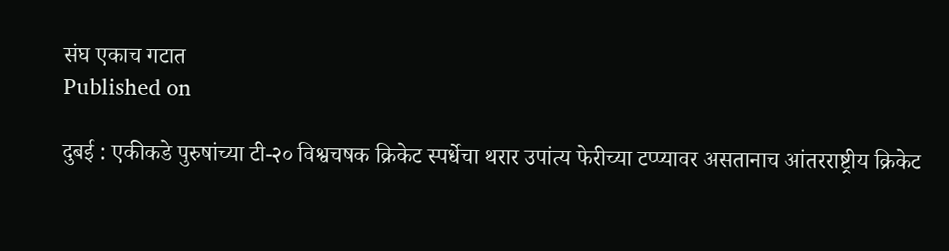संघ एकाच गटात
Published on

दुबई : एकीकडे पुरुषांच्या टी-२० विश्वचषक क्रिकेट स्पर्धेचा थरार उपांत्य फेरीच्या टप्प्यावर असतानाच आंतरराष्ट्रीय क्रिकेट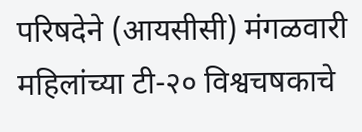परिषदेने (आयसीसी) मंगळवारी महिलांच्या टी-२० विश्वचषकाचे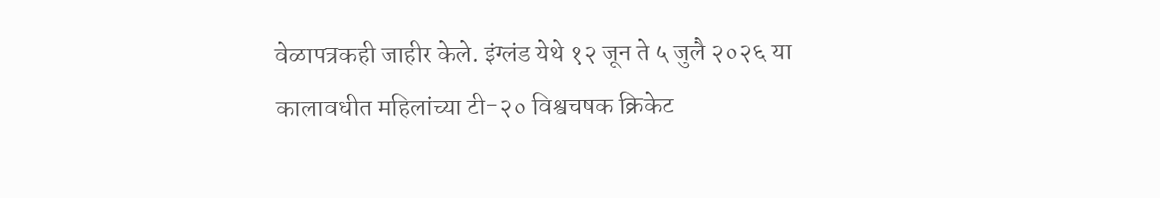वेळापत्रकही जाहीर केले. इंग्लंड येथे १२ जून ते ५ जुलै २०२६ या कालावधीत महिलांच्या टी-२० विश्वचषक क्रिकेट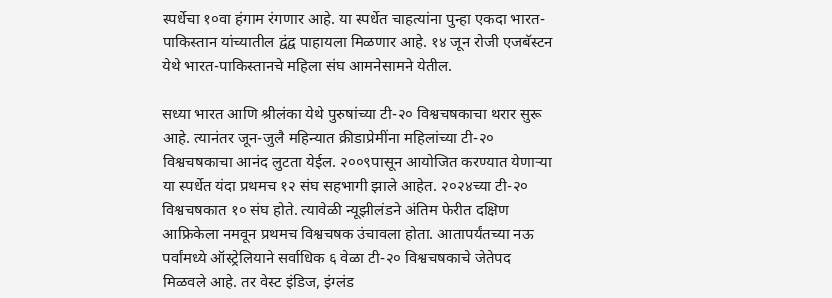स्पर्धेचा १०वा हंगाम रंगणार आहे. या स्पर्धेत चाहत्यांना पुन्हा एकदा भारत-पाकिस्तान यांच्यातील द्वंद्व पाहायला मिळणार आहे. १४ जून रोजी एजबॅस्टन येथे भारत-पाकिस्तानचे महिला संघ आमनेसामने येतील.

सध्या भारत आणि श्रीलंका येथे पुरुषांच्या टी-२० विश्वचषकाचा थरार सुरू आहे. त्यानंतर जून-जुलै महिन्यात क्रीडाप्रेमींना महिलांच्या टी-२० विश्वचषकाचा आनंद लुटता येईल. २००९पासून आयोजित करण्यात येणाऱ्या या स्पर्धेत यंदा प्रथमच १२ संघ सहभागी झाले आहेत. २०२४च्या टी-२० विश्वचषकात १० संघ होते. त्यावेळी न्यूझीलंडने अंतिम फेरीत दक्षिण आफ्रिकेला नमवून प्रथमच विश्वचषक उंचावला होता. आतापर्यंतच्या नऊ पर्वांमध्ये ऑस्ट्रेलियाने सर्वाधिक ६ वेळा टी-२० विश्वचषकाचे जेतेपद मिळवले आहे. तर वेस्ट इंडिज, इंग्लंड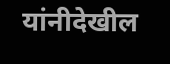यांनीदेखील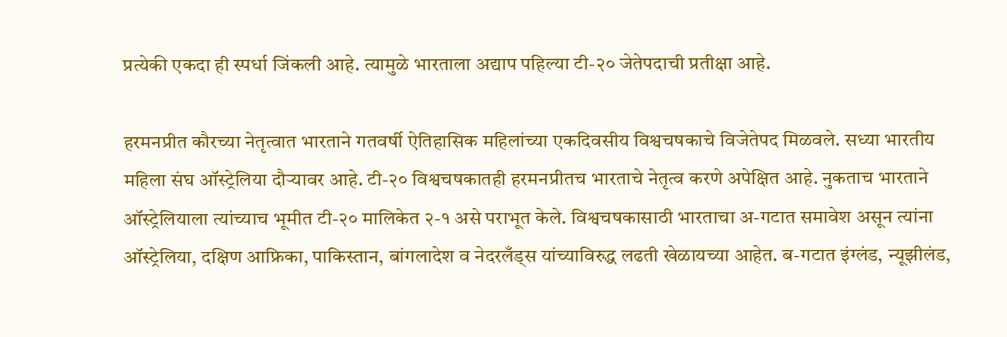प्रत्येकी एकदा ही स्पर्धा जिंकली आहे. त्यामुळे भारताला अद्याप पहिल्या टी-२० जेतेपदाची प्रतीक्षा आहे.

हरमनप्रीत कौरच्या नेतृत्वात भारताने गतवर्षी ऐतिहासिक महिलांच्या एकदिवसीय विश्वचषकाचे विजेतेपद मिळवले. सध्या भारतीय महिला संघ ऑस्ट्रेलिया दौऱ्यावर आहे. टी-२० विश्वचषकातही हरमनप्रीतच भारताचे नेतृत्व करणे अपेक्षित आहे. नुकताच भारताने ऑस्ट्रेलियाला त्यांच्याच भूमीत टी-२० मालिकेत २-१ असे पराभूत केले. विश्वचषकासाठी भारताचा अ-गटात समावेश असून त्यांना ऑस्ट्रेलिया, दक्षिण आफ्रिका, पाकिस्तान, बांगलादेश व नेदरलँड्स यांच्याविरुद्ध लढती खेळायच्या आहेत. ब-गटात इंग्लंड, न्यूझीलंड,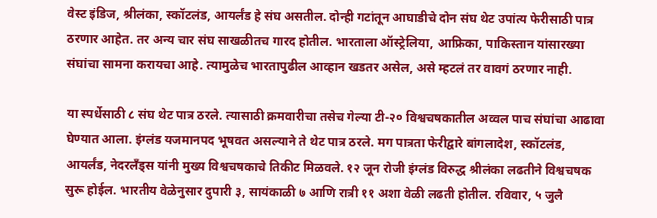वेस्ट इंडिज, श्रीलंका, स्कॉटलंड, आयर्लंड हे संघ असतील. दोन्ही गटांतून आघाडीचे दोन संघ थेट उपांत्य फेरीसाठी पात्र ठरणार आहेत. तर अन्य चार संघ साखळीतच गारद होतील. भारताला ऑस्ट्रेलिया, आफ्रिका, पाकिस्तान यांसारख्या संघांचा सामना करायचा आहे. त्यामुळेच भारतापुढील आव्हान खडतर असेल, असे म्हटलं तर वावगं ठरणार नाही.

या स्पर्धेसाठी ८ संघ थेट पात्र ठरले. त्यासाठी क्रमवारीचा तसेच गेल्या टी-२० विश्वचषकातील अव्वल पाच संघांचा आढावा घेण्यात आला. इंग्लंड यजमानपद भूषवत असल्याने ते थेट पात्र ठरले. मग पात्रता फेरीद्वारे बांगलादेश, स्कॉटलंड, आयर्लंड, नेदरलँड्स यांनी मुख्य विश्वचषकाचे तिकीट मिळवले. १२ जून रोजी इंग्लंड विरुद्ध श्रीलंका लढतीने विश्वचषक सुरू होईल. भारतीय वेळेनुसार दुपारी ३, सायंकाळी ७ आणि रात्री ११ अशा वेळी लढती होतील. रविवार, ५ जुलै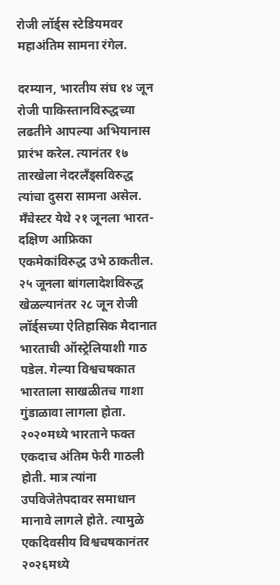रोजी लॉर्ड्स स्टेडियमवर महाअंतिम सामना रंगेल.

दरम्यान, भारतीय संघ १४ जून रोजी पाकिस्तानविरुद्धच्या लढतीने आपल्या अभियानास प्रारंभ करेल. त्यानंतर १७ तारखेला नेदरलँड्सविरुद्ध त्यांचा दुसरा सामना असेल. मँचेस्टर येथे २१ जूनला भारत-दक्षिण आफ्रिका एकमेकांविरुद्ध उभे ठाकतील. २५ जूनला बांगलादेशविरुद्ध खेळल्यानंतर २८ जून रोजी लॉर्ड्सच्या ऐतिहासिक मैदानात भारताची ऑस्ट्रेलियाशी गाठ पडेल. गेल्या विश्वचषकात भारताला साखळीतच गाशा गुंडाळावा लागला होता. २०२०मध्ये भारताने फक्त एकदाच अंतिम फेरी गाठली होती. मात्र त्यांना उपविजेतेपदावर समाधान मानावे लागले होते. त्यामुळे एकदिवसीय विश्वचषकानंतर २०२६मध्ये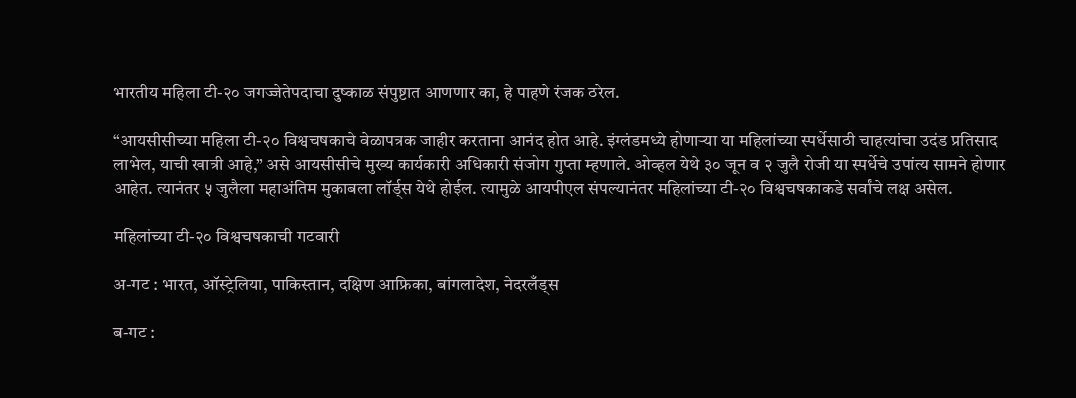भारतीय महिला टी-२० जगज्जेतेपदाचा दुष्काळ संपुष्टात आणणार का, हे पाहणे रंजक ठरेल.

“आयसीसीच्या महिला टी-२० विश्वचषकाचे वेळापत्रक जाहीर करताना आनंद होत आहे. इंग्लंडमध्ये होणाऱ्या या महिलांच्या स्पर्धेसाठी चाहत्यांचा उदंड प्रतिसाद लाभेल, याची खात्री आहे,” असे आयसीसीचे मुख्य कार्यकारी अधिकारी संजोग गुप्ता म्हणाले. ओव्हल येथे ३० जून व २ जुलै रोजी या स्पर्धेचे उपांत्य सामने होणार आहेत. त्यानंतर ५ जुलैला महाअंतिम मुकाबला लॉर्ड्स येथे होईल. त्यामुळे आयपीएल संपल्यानंतर महिलांच्या टी-२० विश्वचषकाकडे सर्वांचे लक्ष असेल.

महिलांच्या टी-२० विश्वचषकाची गटवारी

अ-गट : भारत, ऑस्ट्रेलिया, पाकिस्तान, दक्षिण आफ्रिका, बांगलादेश, नेदरलँड्स

ब-गट :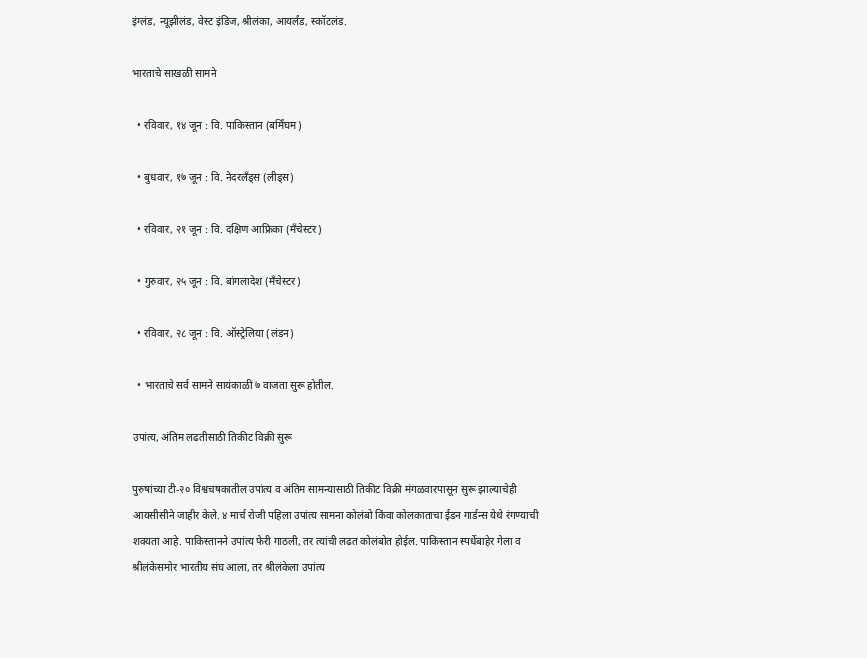इंग्लंड, न्यूझीलंड, वेस्ट इंडिज, श्रीलंका, आयर्लंड, स्कॉटलंड.

भारताचे साखळी सामने

  • रविवार, १४ जून : वि. पाकिस्तान (बर्मिंघम)

  • बुधवार, १७ जून : वि. नेदरलँड्स (लीड्स)

  • रविवार, २१ जून : वि. दक्षिण आफ्रिका (मँचेस्टर)

  • गुरुवार, २५ जून : वि. बांगलादेश (मँचेस्टर)

  • रविवार, २८ जून : वि. ऑस्ट्रेलिया (लंडन)

  • भारताचे सर्व सामने सायंकाळी ७ वाजता सुरू होतील.

उपांत्य, अंतिम लढतीसाठी तिकीट विक्री सुरू

पुरुषांच्या टी-२० विश्वचषकातील उपांत्य व अंतिम सामन्यासाठी तिकीट विक्री मंगळवारपासून सुरू झाल्याचेही आयसीसीने जाहीर केले. ४ मार्च रोजी पहिला उपांत्य सामना कोलंबो किंवा कोलकाताचा ईडन गार्डन्स येथे रंगण्याची शक्यता आहे. पाकिस्तानने उपांत्य फेरी गाठली, तर त्यांची लढत कोलंबोत होईल. पाकिस्तान स्पर्धेबाहेर गेला व श्रीलंकेसमोर भारतीय संघ आला, तर श्रीलंकेला उपांत्य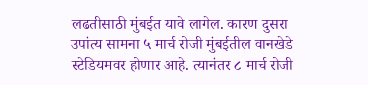लढतीसाठी मुंबईत यावे लागेल. कारण दुसरा उपांत्य सामना ५ मार्च रोजी मुंबईतील वानखेडे स्टेडियमवर होणार आहे. त्यानंतर ८ मार्च रोजी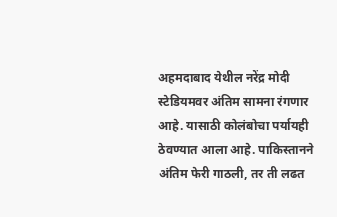अहमदाबाद येथील नरेंद्र मोदी स्टेडियमवर अंतिम सामना रंगणार आहे. यासाठी कोलंबोचा पर्यायही ठेवण्यात आला आहे. पाकिस्तानने अंतिम फेरी गाठली, तर ती लढत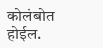कोलंबोत होईल.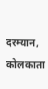दरम्यान, कोलकाता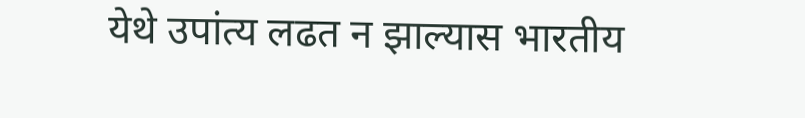येथे उपांत्य लढत न झाल्यास भारतीय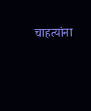चाहत्यांना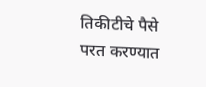तिकीटीचे पैसे परत करण्यात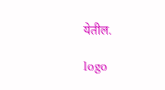येतील.

logo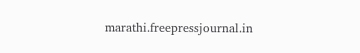marathi.freepressjournal.in